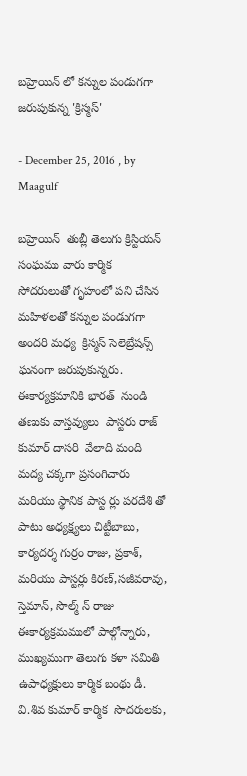బహ్రెయిన్ లో కన్నుల పండుగగా జరుపుకున్న 'క్రిస్మస్'

- December 25, 2016 , by Maagulf

బహ్రెయిన్  తుబ్లీ తెలుగు క్రిస్టియన్  సంఘము వారు కార్మిక  సోదరులుతో గృహంలో పని చేసిన మహిళలతో కన్నుల పండుగగా అందరి మధ్య  క్రిస్మస్ సెలెబ్రేషన్స్ ఘనంగా జరుపుకున్నరు. ఈకార్యక్రమానికి భారత్  నుండి తణుకు వాస్తవ్యులు  పాస్టరు రాజ్ కుమార్ దాసరి  వేలాది మంది మద్య చక్కగా ప్రసంగిచారు మరియు స్థానిక పాస్ట ర్లు పరదేశి తో పాటు అధ్యక్ష్యలు చిట్టీబాబు, కార్యదర్శ గుర్రం రాజు, ప్రకాశ్‌‌, మరియు పాస్టర్లు కిరణ్,సజీవరావు, స్తెమాన్, సొల్మ్ న్ రాజు ఈకార్యక్రమములో పాల్గోన్నారు, ముఖ్యముగా తెలుగు కళా సమితి ఉపాధ్యక్షులు కార్మిక బంథు డీ. వి.శివ కుమార్ కార్మిక  సొదరులకు,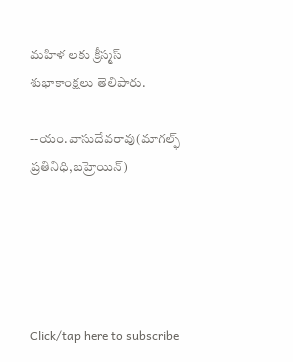మహిళ లకు క్రీస్మస్ శుభాకాంక్షలు తెలిపారు.

--యం.వాసుదేవరావు(మాగల్ఫ్ ప్రతినిధి,బహ్రెయిన్)





Click/tap here to subscribe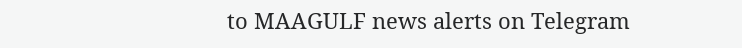to MAAGULF news alerts on Telegram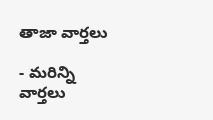తాజా వార్తలు

- మరిన్ని వార్తలు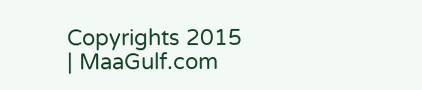Copyrights 2015 | MaaGulf.com